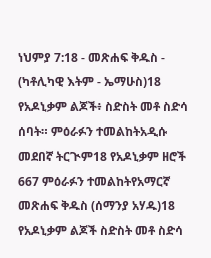ነህምያ 7:18 - መጽሐፍ ቅዱስ - (ካቶሊካዊ እትም - ኤማሁስ)18 የአዶኒቃም ልጆች፥ ስድስት መቶ ስድሳ ሰባት። ምዕራፉን ተመልከትአዲሱ መደበኛ ትርጒም18 የአዶኒቃም ዘሮች 667 ምዕራፉን ተመልከትየአማርኛ መጽሐፍ ቅዱስ (ሰማንያ አሃዱ)18 የአዶኒቃም ልጆች ስድስት መቶ ስድሳ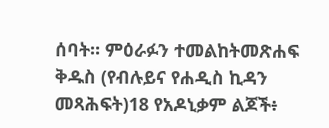ሰባት። ምዕራፉን ተመልከትመጽሐፍ ቅዱስ (የብሉይና የሐዲስ ኪዳን መጻሕፍት)18 የአዶኒቃም ልጆች፥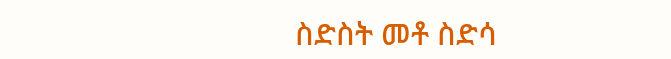ስድስት መቶ ስድሳ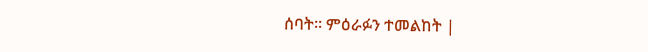ሰባት። ምዕራፉን ተመልከት |